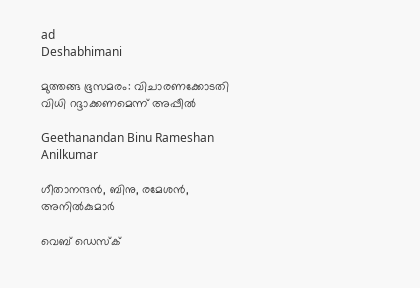ad
Deshabhimani

മുത്തങ്ങ ഭൂസമരം: വിചാരണക്കോടതി വിധി റദ്ദാക്കണമെന്ന് അപ്പീൽ

Geethanandan Binu Rameshan Anilkumar

ഗീതാനന്ദൻ, ബിനു, രമേശൻ, അനിൽകുമാർ

വെബ് ഡെസ്ക്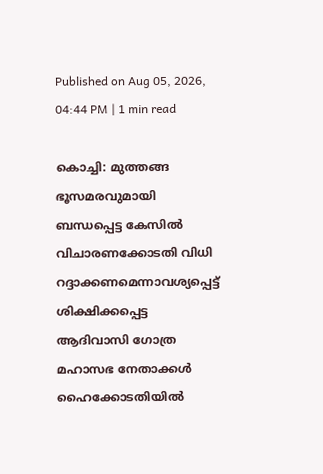Published on Aug 05, 2026, 04:44 PM | 1 min read

കൊച്ചി: മുത്തങ്ങ ഭൂസമരവുമായി ബന്ധപ്പെട്ട കേസിൽ വിചാരണക്കോടതി വിധി റദ്ദാക്കണമെന്നാവശ്യപ്പെട്ട് ശിക്ഷിക്കപ്പെട്ട ആദിവാസി ഗോത്ര മഹാസഭ നേതാക്കൾ ഹൈക്കോടതിയിൽ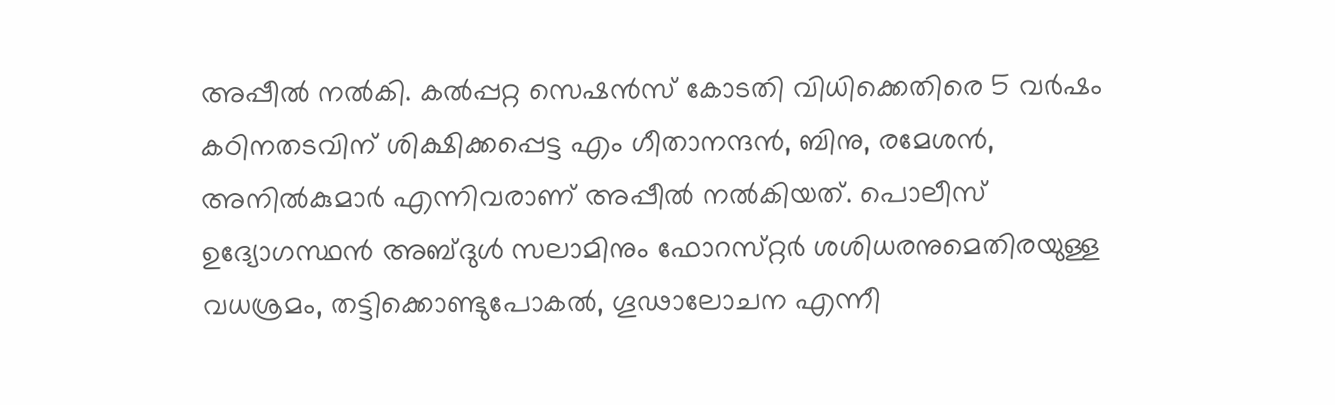അപ്പീൽ നൽകി. കൽപ്പറ്റ സെഷൻസ് കോടതി വിധിക്കെതിരെ 5 വർഷം കഠിനതടവിന് ശിക്ഷിക്കപ്പെട്ട എം ഗീതാനന്ദൻ, ബിനു, രമേശൻ, അനിൽകുമാർ എന്നിവരാണ് അപ്പീൽ നൽകിയത്. പൊലീസ്‌ ഉദ്യോഗസ്ഥൻ അബ്‌ദുൾ സലാമിനും ഫോറസ്‌റ്റർ ശശിധരനുമെതിരയുള്ള വധശ്രമം, തട്ടിക്കൊണ്ടുപോകൽ, ഗൂഢാലോചന എന്നീ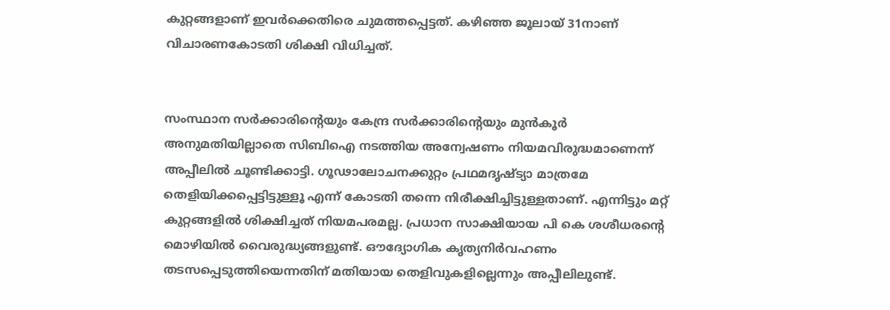കുറ്റങ്ങളാണ് ഇവർക്കെതിരെ ചുമത്തപ്പെട്ടത്. കഴിഞ്ഞ ജൂലായ് 31നാണ് വിചാരണകോടതി ശിക്ഷി വിധിച്ചത്.


സംസ്ഥാന സർക്കാരിന്റെയും കേന്ദ്ര സർക്കാരിന്റെയും മുൻകൂർ അനുമതിയില്ലാതെ സിബിഐ നടത്തിയ അന്വേഷണം നിയമവിരുദ്ധമാണെന്ന് അപ്പീലിൽ ചൂണ്ടിക്കാട്ടി. ഗൂഢാലോചനക്കുറ്റം പ്രഥമദൃഷ്ട്യാ മാത്രമേ തെളിയിക്കപ്പെട്ടിട്ടുള്ളൂ എന്ന് കോടതി തന്നെ നിരീക്ഷിച്ചിട്ടുള്ളതാണ്. എന്നിട്ടും മറ്റ് കുറ്റങ്ങളിൽ ശിക്ഷിച്ചത് നിയമപരമല്ല. പ്രധാന സാക്ഷിയായ പി കെ ശശീധരന്റെ മൊഴിയിൽ വൈരുദ്ധ്യങ്ങളുണ്ട്. ഔദ്യോഗിക കൃത്യനിർവഹണം തടസപ്പെടുത്തിയെന്നതിന് മതിയായ തെളിവുകളില്ലെന്നും അപ്പീലിലുണ്ട്.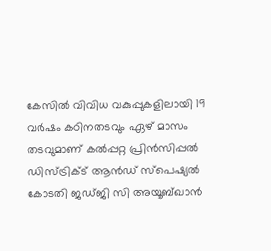കേസിൽ വിവിധ വകുപ്പുകളിലായി 19 വർഷം കഠിനതടവും ഏഴ്‌ മാസം തടവുമാണ്‌ കൽപ്പറ്റ പ്രിൻസിപ്പൽ ഡിസ്‌ട്രിക്‌ട്‌ ആൻഡ്‌ സ്‌പെഷ്യൽ കോടതി ജഡ്‌ജി സി അയൂബ്‌ഖാൻ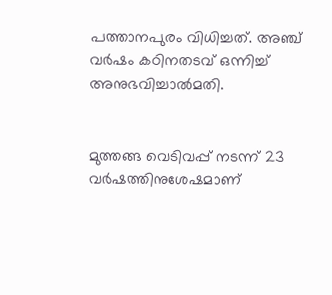പത്താനപുരം വിധിച്ചത്‌. അഞ്ച്‌ വർഷം കഠിനതടവ്‌ ഒന്നിച്ച്‌ അനുഭവിച്ചാൽമതി.


മുത്തങ്ങ വെടിവപ്പ്‌ നടന്ന്‌ 23 വർഷത്തിനുശേഷമാണ്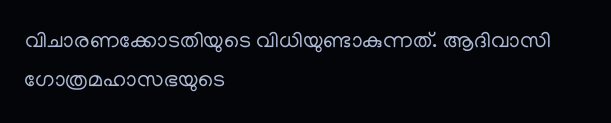വിചാരണക്കോടതിയുടെ വിധിയുണ്ടാകുന്നത്‌. ആദിവാസി ഗോത്രമഹാസഭയുടെ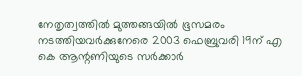നേതൃത്വത്തിൽ മുത്തങ്ങയിൽ ഭൂസമരം നടത്തിയവർക്കുനേരെ 2003 ഫെബ്രുവരി 19ന്‌ എ കെ ആന്റണിയുടെ സർക്കാർ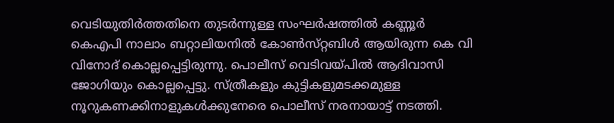വെടിയുതിർത്തതിനെ തുടർന്നുള്ള സംഘർഷത്തിൽ കണ്ണൂർ കെഎപി നാലാം ബറ്റാലിയനിൽ കോൺസ്‌റ്റബിൾ ആയിരുന്ന കെ വി വിനോദ്‌ കൊല്ലപ്പെട്ടിരുന്നു. പൊലീസ്‌ വെടിവയ്‌പിൽ ആദിവാസി ജോഗിയും കൊല്ലപ്പെട്ടു. സ്‌ത്രീകളും കുട്ടികളുമടക്കമുള്ള നൂറുകണക്കിനാളുകൾക്കുനേരെ പൊലീസ്‌ നരനായാട്ട്‌ നടത്തി.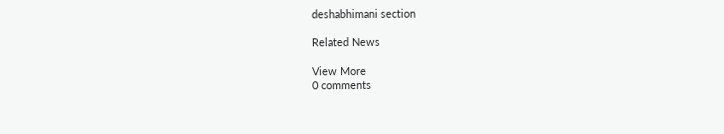deshabhimani section

Related News

View More
0 comments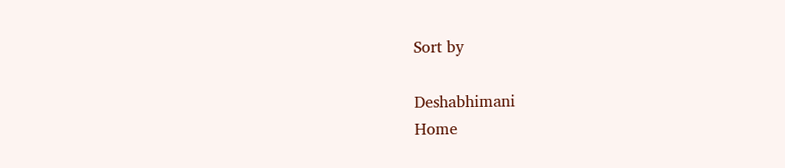Sort by

Deshabhimani
Home